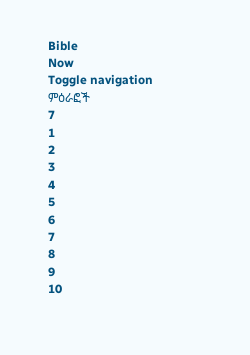Bible
Now
Toggle navigation
ምዕራፎች
7
1
2
3
4
5
6
7
8
9
10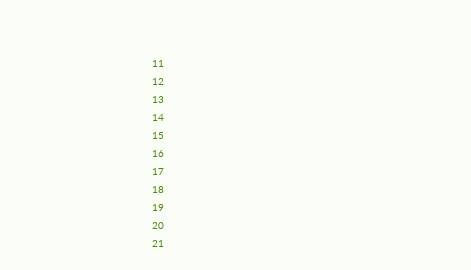11
12
13
14
15
16
17
18
19
20
21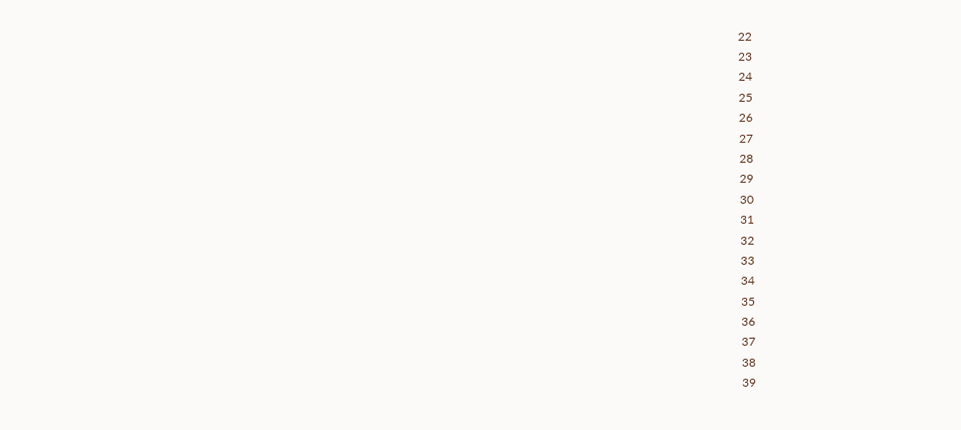22
23
24
25
26
27
28
29
30
31
32
33
34
35
36
37
38
39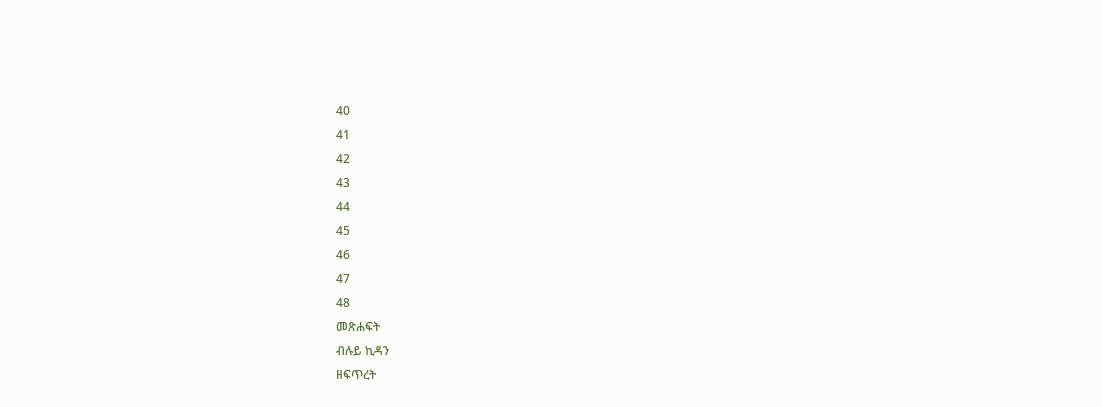40
41
42
43
44
45
46
47
48
መጽሐፍት
ብሉይ ኪዳን
ዘፍጥረት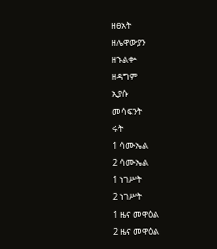ዘፀአት
ዘሌዋውያን
ዘኁልቍ
ዘዳግም
ኢያሱ
መሳፍንት
ሩት
1 ሳሙኤል
2 ሳሙኤል
1 ነገሥት
2 ነገሥት
1 ዜና መዋዕል
2 ዜና መዋዕል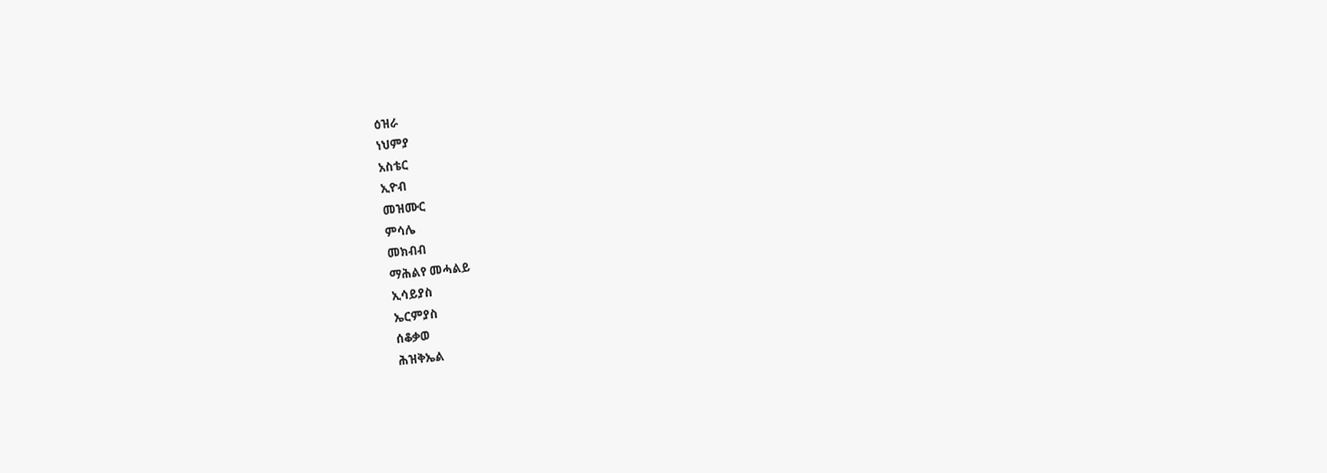ዕዝራ
ነህምያ
አስቴር
ኢዮብ
መዝሙር
ምሳሌ
መክብብ
ማሕልየ መሓልይ
ኢሳይያስ
ኤርምያስ
ሰቆቃወ
ሕዝቅኤል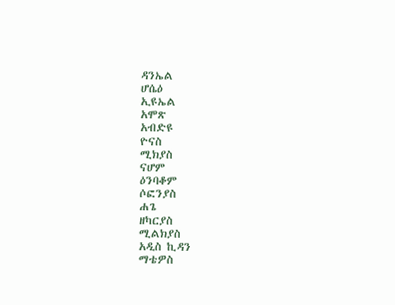ዳንኤል
ሆሴዕ
ኢዩኤል
አሞጽ
አብድዩ
ዮናስ
ሚክያስ
ናሆም
ዕንባቆም
ሶፎንያስ
ሐጌ
ዘካርያስ
ሚልክያስ
አዲስ ኪዳን
ማቴዎስ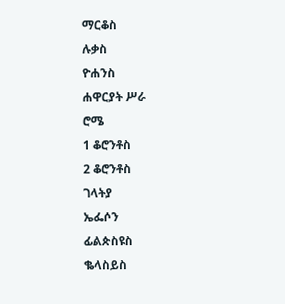ማርቆስ
ሉቃስ
ዮሐንስ
ሐዋርያት ሥራ
ሮሜ
1 ቆሮንቶስ
2 ቆሮንቶስ
ገላትያ
ኤፌሶን
ፊልጵስዩስ
ቈላስይስ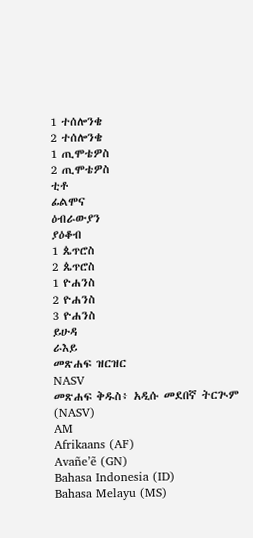1 ተሰሎንቄ
2 ተሰሎንቄ
1 ጢሞቴዎስ
2 ጢሞቴዎስ
ቲቶ
ፊልሞና
ዕብራውያን
ያዕቆብ
1 ጴጥሮስ
2 ጴጥሮስ
1 ዮሐንስ
2 ዮሐንስ
3 ዮሐንስ
ይሁዳ
ራእይ
መጽሐፍ ዝርዝር
NASV
መጽሐፍ ቅዱስ፥ አዲሱ መደበኛ ትርጒም (NASV)
AM
Afrikaans (AF)
Avañe’ẽ (GN)
Bahasa Indonesia (ID)
Bahasa Melayu (MS)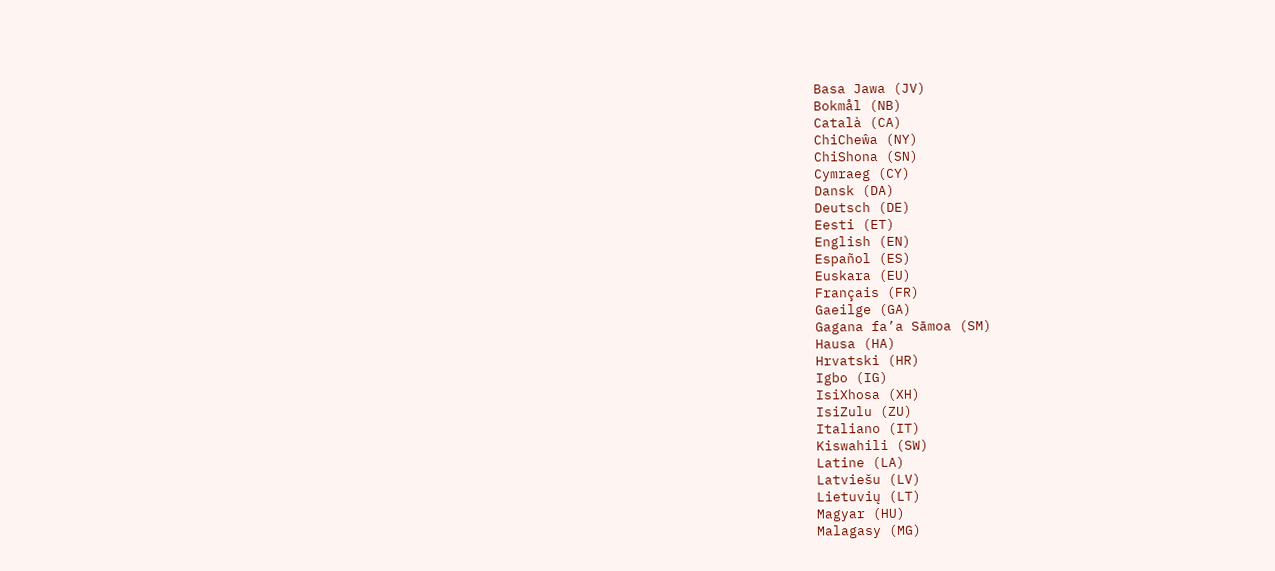Basa Jawa (JV)
Bokmål (NB)
Català (CA)
ChiCheŵa (NY)
ChiShona (SN)
Cymraeg (CY)
Dansk (DA)
Deutsch (DE)
Eesti (ET)
English (EN)
Español (ES)
Euskara (EU)
Français (FR)
Gaeilge (GA)
Gagana fa’a Sāmoa (SM)
Hausa (HA)
Hrvatski (HR)
Igbo (IG)
IsiXhosa (XH)
IsiZulu (ZU)
Italiano (IT)
Kiswahili (SW)
Latine (LA)
Latviešu (LV)
Lietuvių (LT)
Magyar (HU)
Malagasy (MG)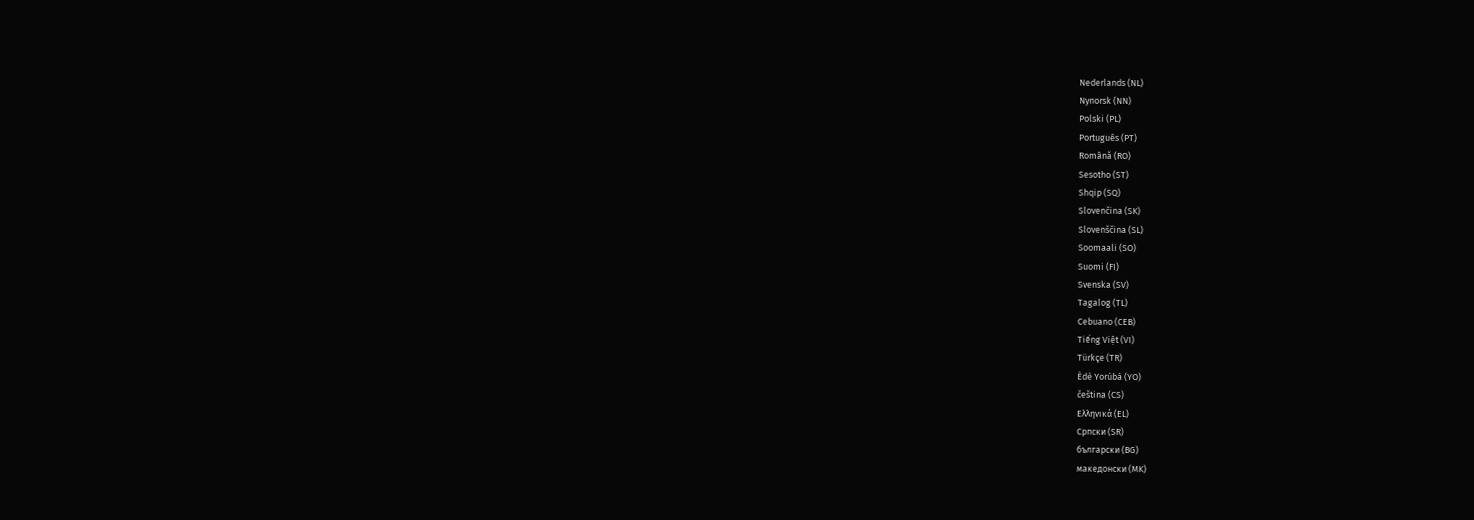Nederlands (NL)
Nynorsk (NN)
Polski (PL)
Português (PT)
Română (RO)
Sesotho (ST)
Shqip (SQ)
Slovenčina (SK)
Slovenščina (SL)
Soomaali (SO)
Suomi (FI)
Svenska (SV)
Tagalog (TL)
Cebuano (CEB)
Tiếng Việt (VI)
Türkçe (TR)
Èdè Yorùbá (YO)
čeština (CS)
Ελληνικά (EL)
Српски (SR)
български (BG)
македонски (MK)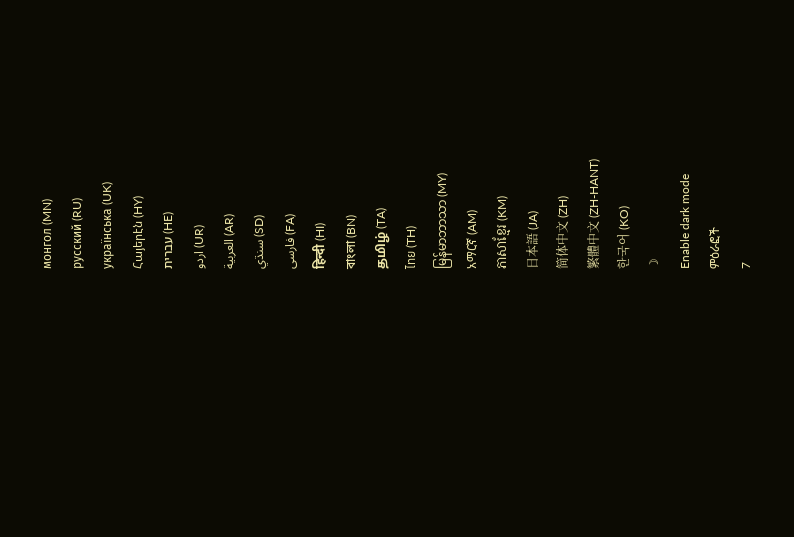монгол (MN)
русский (RU)
українська (UK)
Հայերէն (HY)
עברית (HE)
اردو (UR)
العربية (AR)
سنڌي (SD)
فارسی (FA)
हिन्दी (HI)
বাংলা (BN)
தமிழ் (TA)
ไทย (TH)
မြန်မာဘာသာ (MY)
አማርኛ (AM)
ភាសាខ្មែរ (KM)
日本語 (JA)
简体中文 (ZH)
繁體中文 (ZH-HANT)
한국어 (KO)
☽
Enable dark mode
ምዕራፎች
7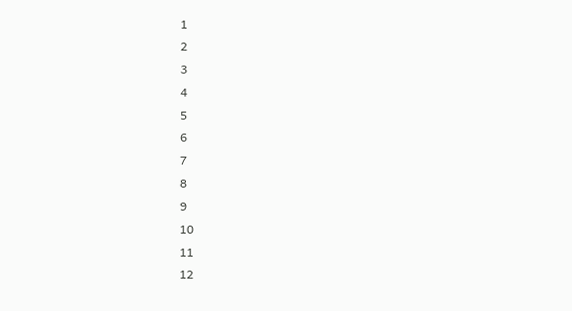1
2
3
4
5
6
7
8
9
10
11
12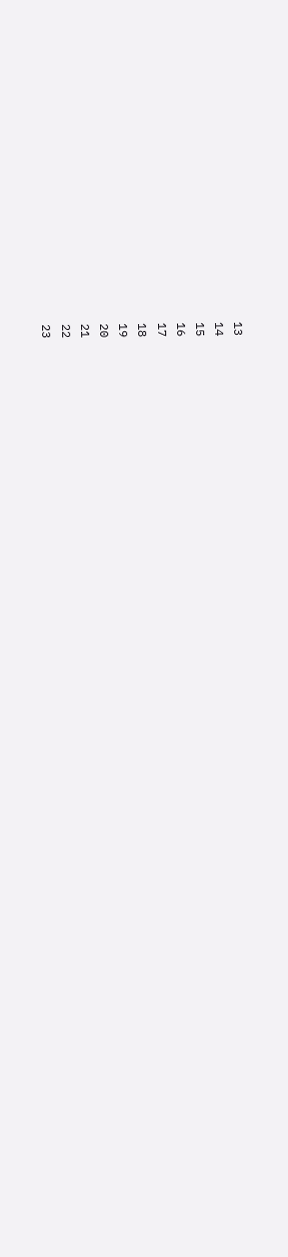13
14
15
16
17
18
19
20
21
22
23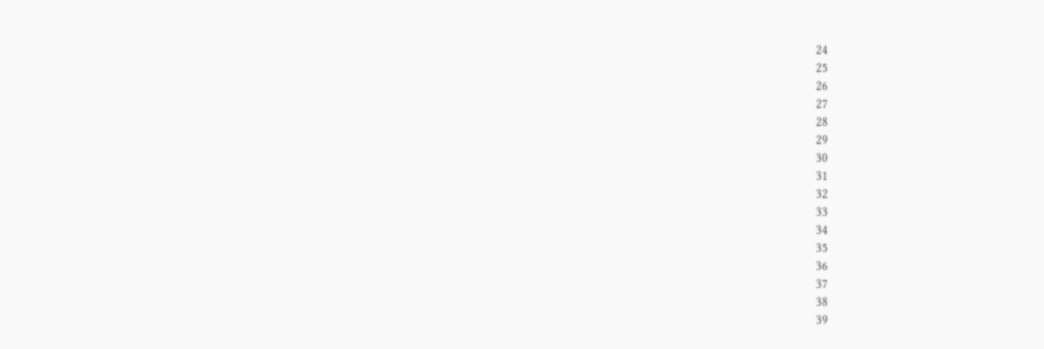24
25
26
27
28
29
30
31
32
33
34
35
36
37
38
39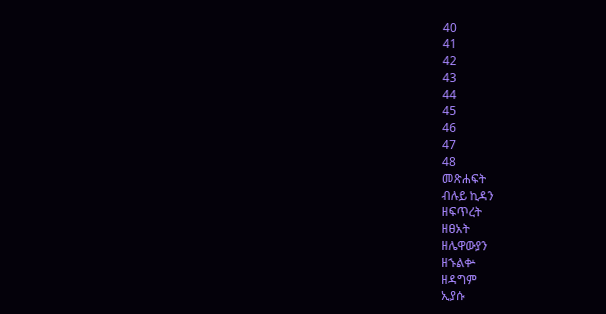40
41
42
43
44
45
46
47
48
መጽሐፍት
ብሉይ ኪዳን
ዘፍጥረት
ዘፀአት
ዘሌዋውያን
ዘኁልቍ
ዘዳግም
ኢያሱ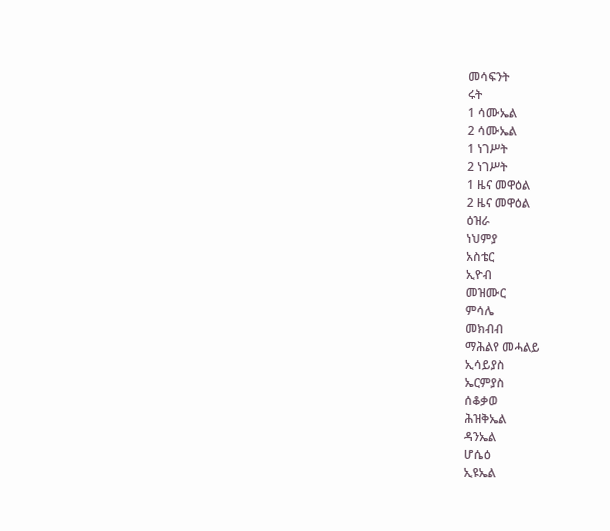መሳፍንት
ሩት
1 ሳሙኤል
2 ሳሙኤል
1 ነገሥት
2 ነገሥት
1 ዜና መዋዕል
2 ዜና መዋዕል
ዕዝራ
ነህምያ
አስቴር
ኢዮብ
መዝሙር
ምሳሌ
መክብብ
ማሕልየ መሓልይ
ኢሳይያስ
ኤርምያስ
ሰቆቃወ
ሕዝቅኤል
ዳንኤል
ሆሴዕ
ኢዩኤል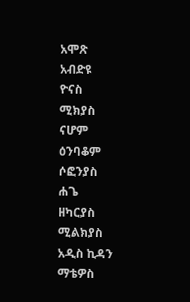አሞጽ
አብድዩ
ዮናስ
ሚክያስ
ናሆም
ዕንባቆም
ሶፎንያስ
ሐጌ
ዘካርያስ
ሚልክያስ
አዲስ ኪዳን
ማቴዎስ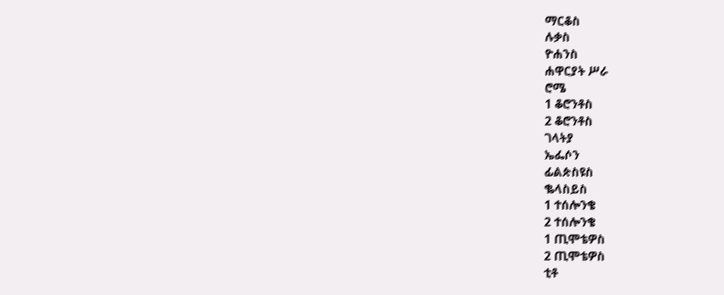ማርቆስ
ሉቃስ
ዮሐንስ
ሐዋርያት ሥራ
ሮሜ
1 ቆሮንቶስ
2 ቆሮንቶስ
ገላትያ
ኤፌሶን
ፊልጵስዩስ
ቈላስይስ
1 ተሰሎንቄ
2 ተሰሎንቄ
1 ጢሞቴዎስ
2 ጢሞቴዎስ
ቲቶ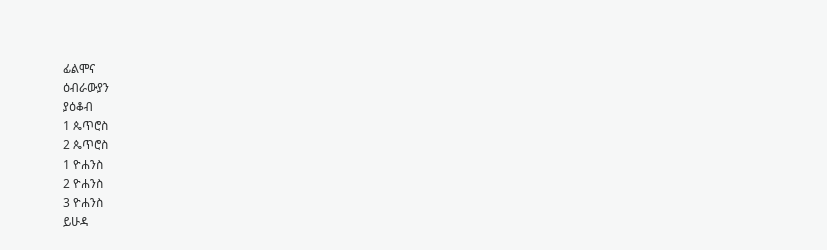ፊልሞና
ዕብራውያን
ያዕቆብ
1 ጴጥሮስ
2 ጴጥሮስ
1 ዮሐንስ
2 ዮሐንስ
3 ዮሐንስ
ይሁዳ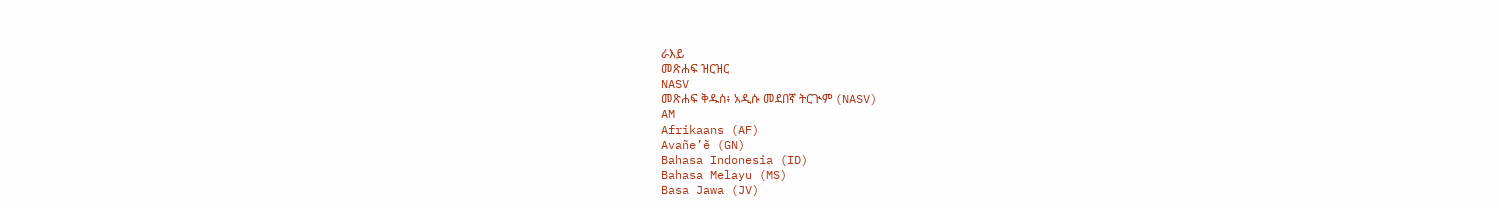ራእይ
መጽሐፍ ዝርዝር
NASV
መጽሐፍ ቅዱስ፥ አዲሱ መደበኛ ትርጒም (NASV)
AM
Afrikaans (AF)
Avañe’ẽ (GN)
Bahasa Indonesia (ID)
Bahasa Melayu (MS)
Basa Jawa (JV)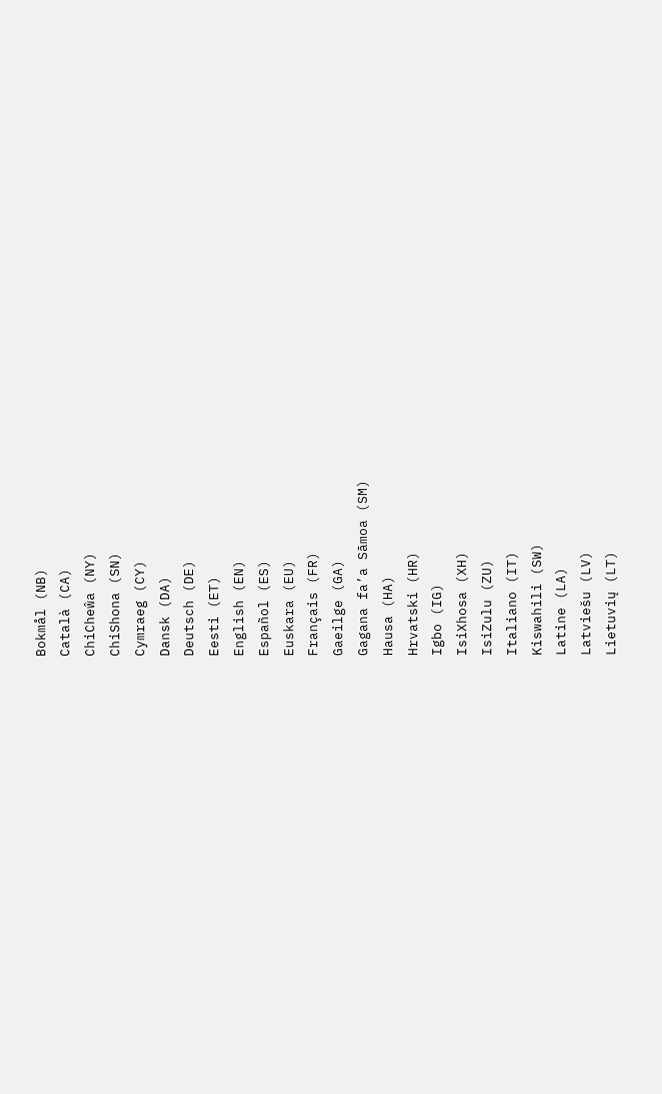Bokmål (NB)
Català (CA)
ChiCheŵa (NY)
ChiShona (SN)
Cymraeg (CY)
Dansk (DA)
Deutsch (DE)
Eesti (ET)
English (EN)
Español (ES)
Euskara (EU)
Français (FR)
Gaeilge (GA)
Gagana fa’a Sāmoa (SM)
Hausa (HA)
Hrvatski (HR)
Igbo (IG)
IsiXhosa (XH)
IsiZulu (ZU)
Italiano (IT)
Kiswahili (SW)
Latine (LA)
Latviešu (LV)
Lietuvių (LT)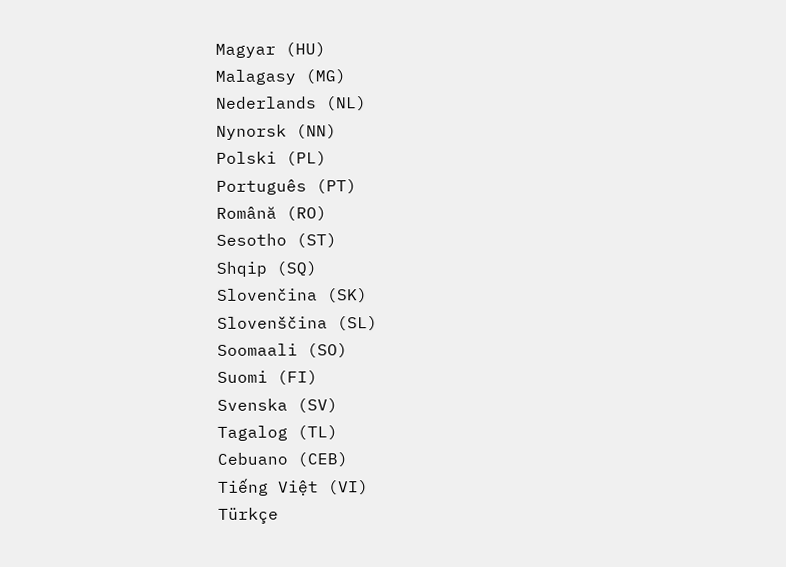Magyar (HU)
Malagasy (MG)
Nederlands (NL)
Nynorsk (NN)
Polski (PL)
Português (PT)
Română (RO)
Sesotho (ST)
Shqip (SQ)
Slovenčina (SK)
Slovenščina (SL)
Soomaali (SO)
Suomi (FI)
Svenska (SV)
Tagalog (TL)
Cebuano (CEB)
Tiếng Việt (VI)
Türkçe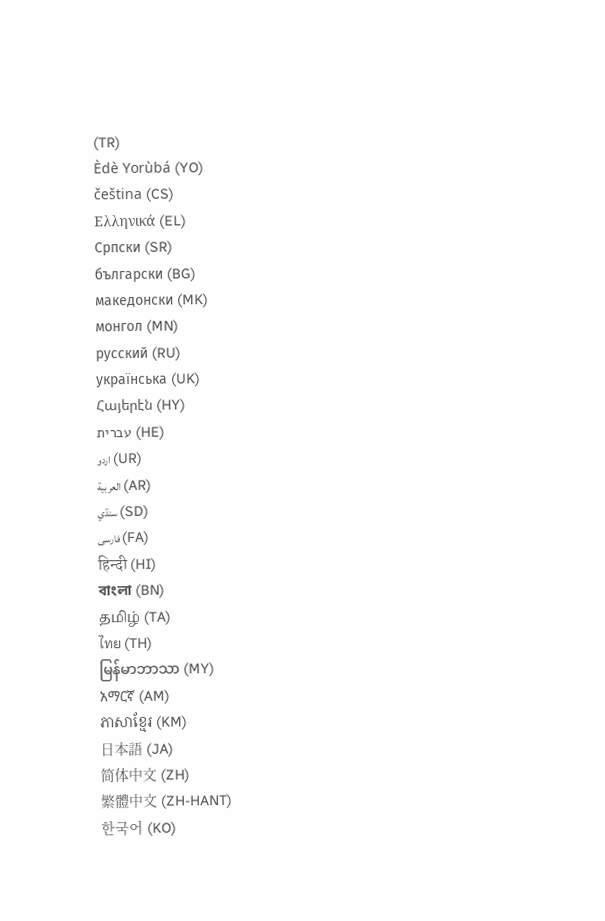(TR)
Èdè Yorùbá (YO)
čeština (CS)
Ελληνικά (EL)
Српски (SR)
български (BG)
македонски (MK)
монгол (MN)
русский (RU)
українська (UK)
Հայերէն (HY)
עברית (HE)
اردو (UR)
العربية (AR)
سنڌي (SD)
فارسی (FA)
हिन्दी (HI)
বাংলা (BN)
தமிழ் (TA)
ไทย (TH)
မြန်မာဘာသာ (MY)
አማርኛ (AM)
ភាសាខ្មែរ (KM)
日本語 (JA)
简体中文 (ZH)
繁體中文 (ZH-HANT)
한국어 (KO)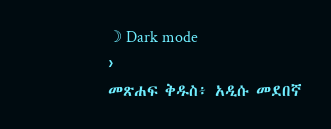☽ Dark mode
›
መጽሐፍ ቅዱስ፥ አዲሱ መደበኛ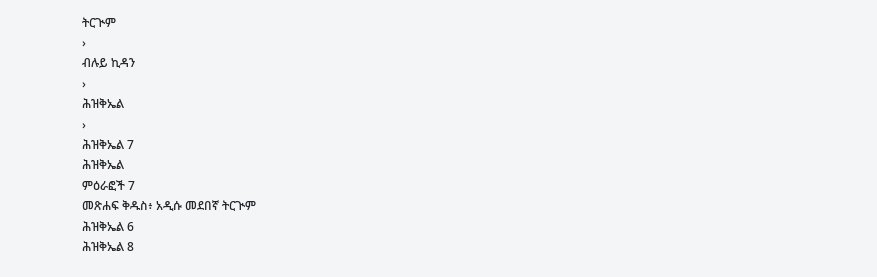ትርጒም
›
ብሉይ ኪዳን
›
ሕዝቅኤል
›
ሕዝቅኤል 7
ሕዝቅኤል
ምዕራፎች 7
መጽሐፍ ቅዱስ፥ አዲሱ መደበኛ ትርጒም
ሕዝቅኤል 6
ሕዝቅኤል 8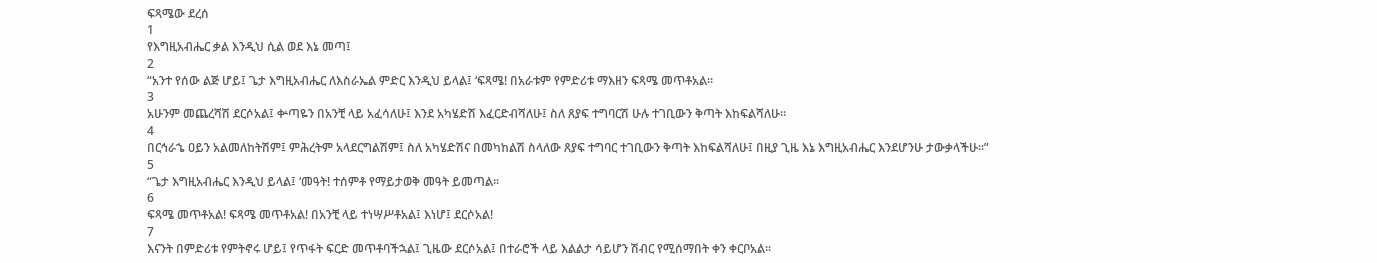ፍጻሜው ደረሰ
1
የእግዚአብሔር ቃል እንዲህ ሲል ወደ እኔ መጣ፤
2
“አንተ የሰው ልጅ ሆይ፤ ጌታ እግዚአብሔር ለእስራኤል ምድር እንዲህ ይላል፤ ‘ፍጻሜ! በአራቱም የምድሪቱ ማእዘን ፍጻሜ መጥቶአል።
3
አሁንም መጨረሻሽ ደርሶአል፤ ቍጣዬን በአንቺ ላይ አፈሳለሁ፤ እንደ አካሄድሽ እፈርድብሻለሁ፤ ስለ ጸያፍ ተግባርሽ ሁሉ ተገቢውን ቅጣት እከፍልሻለሁ።
4
በርኅራኄ ዐይን አልመለከትሽም፤ ምሕረትም አላደርግልሽም፤ ስለ አካሄድሽና በመካከልሽ ስላለው ጸያፍ ተግባር ተገቢውን ቅጣት እከፍልሻለሁ፤ በዚያ ጊዜ እኔ እግዚአብሔር እንደሆንሁ ታውቃላችሁ።”
5
“ጌታ እግዚአብሔር እንዲህ ይላል፤ ‘መዓት! ተሰምቶ የማይታወቅ መዓት ይመጣል።
6
ፍጻሜ መጥቶአል! ፍጻሜ መጥቶአል! በአንቺ ላይ ተነሣሥቶአል፤ እነሆ፤ ደርሶአል!
7
እናንት በምድሪቱ የምትኖሩ ሆይ፤ የጥፋት ፍርድ መጥቶባችኋል፤ ጊዜው ደርሶአል፤ በተራሮች ላይ እልልታ ሳይሆን ሽብር የሚሰማበት ቀን ቀርቦአል።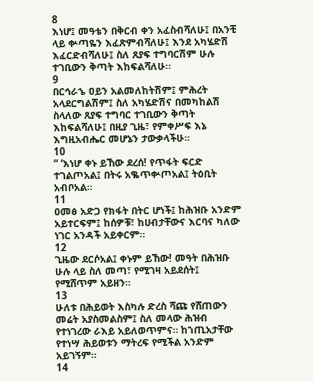8
እነሆ፤ መዓቴን በቅርብ ቀን አፈስብሻለሁ፤ በአንቺ ላይ ቍጣዬን እፈጽምብሻለሁ፤ እንደ አካሄድሽ እፈርድብሻለሁ፤ ስለ ጸያፍ ተግባርሽም ሁሉ ተገቢውን ቅጣት እከፍልሻለሁ።
9
በርኅራኄ ዐይን አልመለከትሽም፤ ምሕረት አላደርግልሽም፤ ስለ አካሄድሽና በመካከልሽ ስላለው ጸያፍ ተግባር ተገቢውን ቅጣት እከፍልሻለሁ፤ በዚያ ጊዜ፣ የምቀሥፍ እኔ እግዚአብሔር መሆኔን ታውቃላችሁ።
10
“ ‘እነሆ ቀኑ ይኸው ደረሰ! የጥፋት ፍርድ ተገልጦአል፤ በትሩ አቈጥቍጦአል፤ ትዕቢት አብቦአል።
11
ዐመፅ አድጋ የክፋት በትር ሆነች፤ ከሕዝቡ አንድም አይተርፍም፤ ከሰዎቹ፣ ከሀብታቸውና እርባና ካለው ነገር አንዳች አይቀርም።
12
ጊዜው ደርሶአል፤ ቀኑም ይኸው! መዓት በሕዝቡ ሁሉ ላይ ስለ መጣ፣ የሚገዛ አይደሰት፤ የሚሸጥም አይዘን።
13
ሁለቱ በሕይወት እስካሉ ድረስ ሻጩ የሸጠውን መሬት አያስመልስም፤ ስለ መላው ሕዝብ የተነገረው ራእይ አይለወጥምና። ከኀጢአታቸው የተነሣ ሕይወቱን ማትረፍ የሚችል አንድም አይገኝም።
14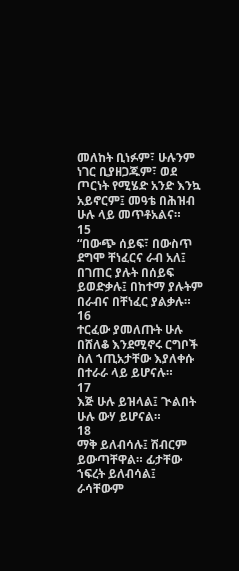መለከት ቢነፉም፣ ሁሉንም ነገር ቢያዘጋጁም፣ ወደ ጦርነት የሚሄድ አንድ እንኳ አይኖርም፤ መዓቴ በሕዝብ ሁሉ ላይ መጥቶአልና።
15
“በውጭ ሰይፍ፣ በውስጥ ደግሞ ቸነፈርና ራብ አለ፤ በገጠር ያሉት በሰይፍ ይወድቃሉ፤ በከተማ ያሉትም በራብና በቸነፈር ያልቃሉ።
16
ተርፈው ያመለጡት ሁሉ በሸለቆ እንደሚኖሩ ርግቦች ስለ ኀጢአታቸው እያለቀሱ በተራራ ላይ ይሆናሉ።
17
እጅ ሁሉ ይዝላል፤ ጒልበት ሁሉ ውሃ ይሆናል።
18
ማቅ ይለብሳሉ፤ ሽብርም ይውጣቸዋል። ፊታቸው ኀፍረት ይለብሳል፤ ራሳቸውም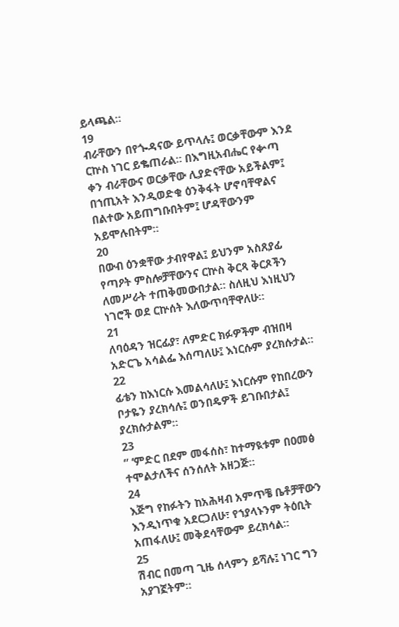ይላጫል።
19
ብራቸውን በየጐዳናው ይጥላሉ፤ ወርቃቸውም እንደ ርኵስ ነገር ይቈጠራል። በእግዚአብሔር የቍጣ ቀን ብራቸውና ወርቃቸው ሊያድናቸው አይችልም፤ በኀጢአት እንዲወድቁ ዕንቅፋት ሆኖባቸዋልና በልተው አይጠግቡበትም፤ ሆዳቸውንም አይሞሉበትም።
20
በውብ ዕንቋቸው ታብየዋል፤ ይህንም አስጸያፊ የጣዖት ምስሎቻቸውንና ርኵስ ቅርጻ ቅርጾችን ለመሥራት ተጠቅመውበታል። ስለዚህ እነዚህን ነገሮች ወደ ርኵሰት እለውጥባቸዋለሁ።
21
ለባዕዳን ዝርፊያ፣ ለምድር ክፉዎችም ብዝበዛ አድርጌ አሳልፌ እሰጣለሁ፤ እነርሱም ያረክሱታል።
22
ፊቴን ከእነርሱ እመልሳለሁ፤ እነርሱም የከበረውን ቦታዬን ያረክሳሉ፤ ወንበዴዎች ይገቡበታል፤ ያረክሱታልም።
23
“ ‘ምድር በደም መፋሰስ፣ ከተማዪቱም በዐመፅ ተሞልታለችና ሰንሰለት አዘጋጅ።
24
እጅግ የከፉትን ከአሕዛብ አምጥቼ ቤቶቻቸውን እንዲነጥቁ አደርጋለሁ፣ የኀያላኑንም ትዕቢት አጠፋለሁ፤ መቅደሳቸውም ይረክሳል።
25
ሽብር በመጣ ጊዜ ሰላምን ይሻሉ፤ ነገር ግን አያገኟትም።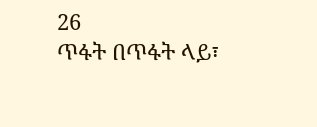26
ጥፋት በጥፋት ላይ፣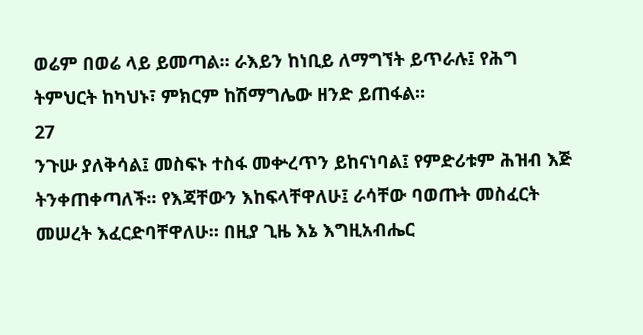ወሬም በወሬ ላይ ይመጣል። ራእይን ከነቢይ ለማግኘት ይጥራሉ፤ የሕግ ትምህርት ከካህኑ፣ ምክርም ከሽማግሌው ዘንድ ይጠፋል።
27
ንጉሡ ያለቅሳል፤ መስፍኑ ተስፋ መቍረጥን ይከናነባል፤ የምድሪቱም ሕዝብ እጅ ትንቀጠቀጣለች። የእጃቸውን እከፍላቸዋለሁ፤ ራሳቸው ባወጡት መስፈርት መሠረት እፈርድባቸዋለሁ። በዚያ ጊዜ እኔ እግዚአብሔር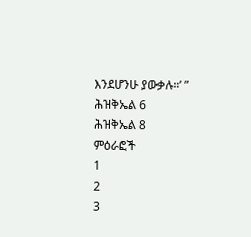እንደሆንሁ ያውቃሉ።’ ”
ሕዝቅኤል 6
ሕዝቅኤል 8
ምዕራፎች
1
2
3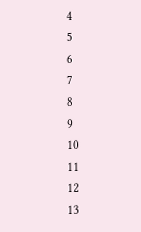4
5
6
7
8
9
10
11
12
13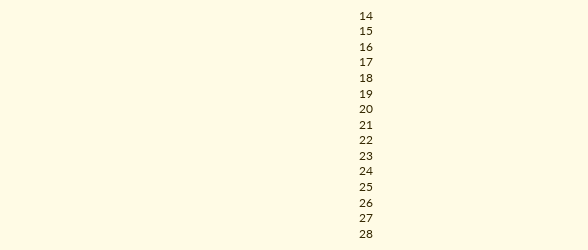14
15
16
17
18
19
20
21
22
23
24
25
26
27
28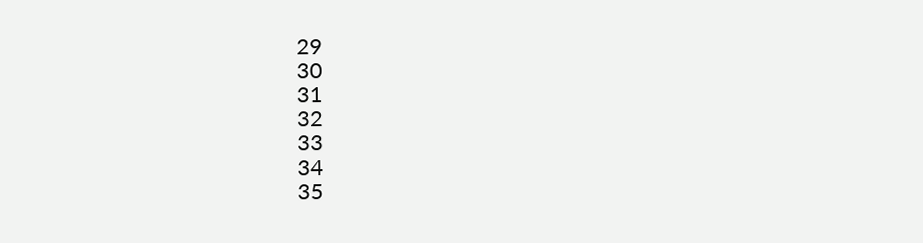29
30
31
32
33
34
35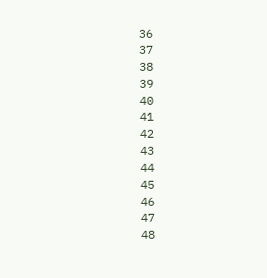36
37
38
39
40
41
42
43
44
45
46
47
48